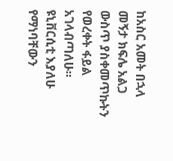ከአስር አመት በኋላ መኝታ ክፍሌ አልጋ ውስጥ ያስቀመጥኩትን የወረቀት ፋይል አገላብጣለሁ። ዩኒቨርሲቲ እያለሁ የማነባቸውን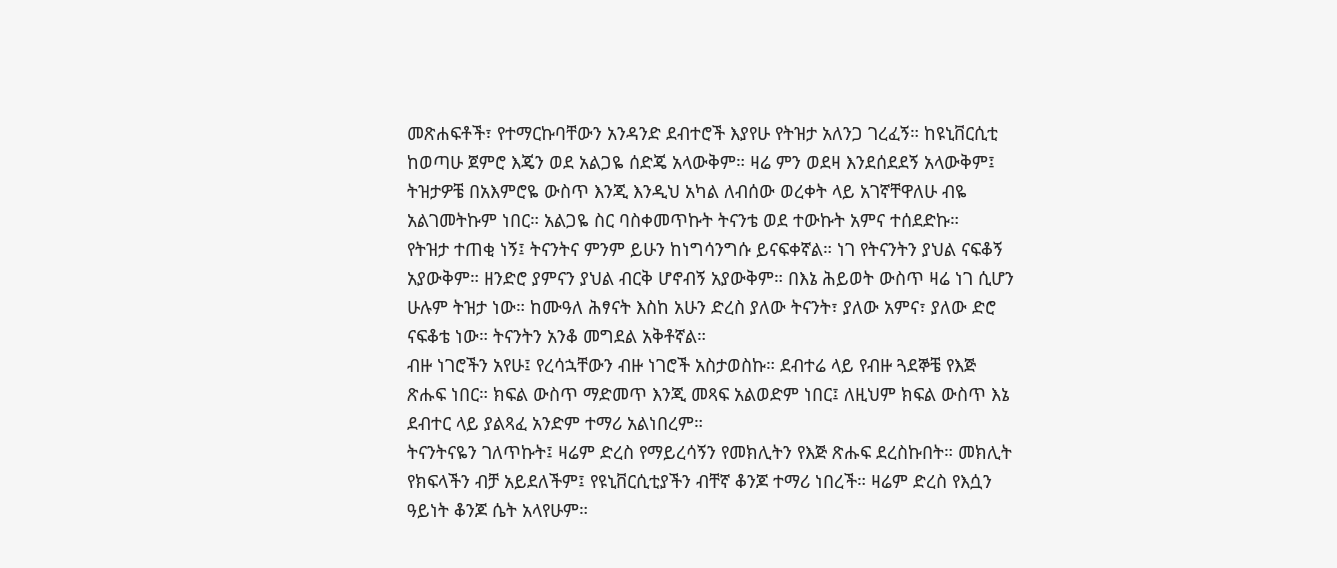መጽሐፍቶች፣ የተማርኩባቸውን አንዳንድ ደብተሮች እያየሁ የትዝታ አለንጋ ገረፈኝ። ከዩኒቨርሲቲ ከወጣሁ ጀምሮ እጄን ወደ አልጋዬ ሰድጄ አላውቅም። ዛሬ ምን ወደዛ እንደሰደደኝ አላውቅም፤ ትዝታዎቼ በአእምሮዬ ውስጥ እንጂ እንዲህ አካል ለብሰው ወረቀት ላይ አገኛቸዋለሁ ብዬ አልገመትኩም ነበር። አልጋዬ ስር ባስቀመጥኩት ትናንቴ ወደ ተውኩት አምና ተሰደድኩ።
የትዝታ ተጠቂ ነኝ፤ ትናንትና ምንም ይሁን ከነግሳንግሱ ይናፍቀኛል። ነገ የትናንትን ያህል ናፍቆኝ አያውቅም። ዘንድሮ ያምናን ያህል ብርቅ ሆኖብኝ አያውቅም። በእኔ ሕይወት ውስጥ ዛሬ ነገ ሲሆን ሁሉም ትዝታ ነው። ከሙዓለ ሕፃናት እስከ አሁን ድረስ ያለው ትናንት፣ ያለው አምና፣ ያለው ድሮ ናፍቆቴ ነው። ትናንትን አንቆ መግደል አቅቶኛል።
ብዙ ነገሮችን አየሁ፤ የረሳኋቸውን ብዙ ነገሮች አስታወስኩ። ደብተሬ ላይ የብዙ ጓደኞቼ የእጅ ጽሑፍ ነበር። ክፍል ውስጥ ማድመጥ እንጂ መጻፍ አልወድም ነበር፤ ለዚህም ክፍል ውስጥ እኔ ደብተር ላይ ያልጻፈ አንድም ተማሪ አልነበረም።
ትናንትናዬን ገለጥኩት፤ ዛሬም ድረስ የማይረሳኝን የመክሊትን የእጅ ጽሑፍ ደረስኩበት። መክሊት የክፍላችን ብቻ አይደለችም፤ የዩኒቨርሲቲያችን ብቸኛ ቆንጆ ተማሪ ነበረች። ዛሬም ድረስ የእሷን ዓይነት ቆንጆ ሴት አላየሁም።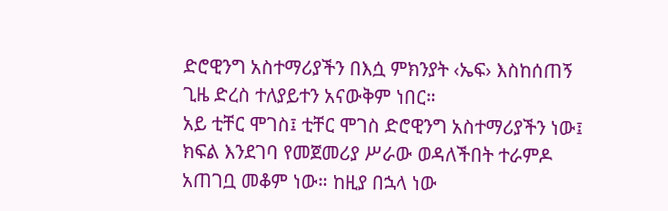ድሮዊንግ አስተማሪያችን በእሷ ምክንያት ‹ኤፍ› እስከሰጠኝ ጊዜ ድረስ ተለያይተን አናውቅም ነበር።
አይ ቲቸር ሞገስ፤ ቲቸር ሞገስ ድሮዊንግ አስተማሪያችን ነው፤ ክፍል እንደገባ የመጀመሪያ ሥራው ወዳለችበት ተራምዶ አጠገቧ መቆም ነው። ከዚያ በኋላ ነው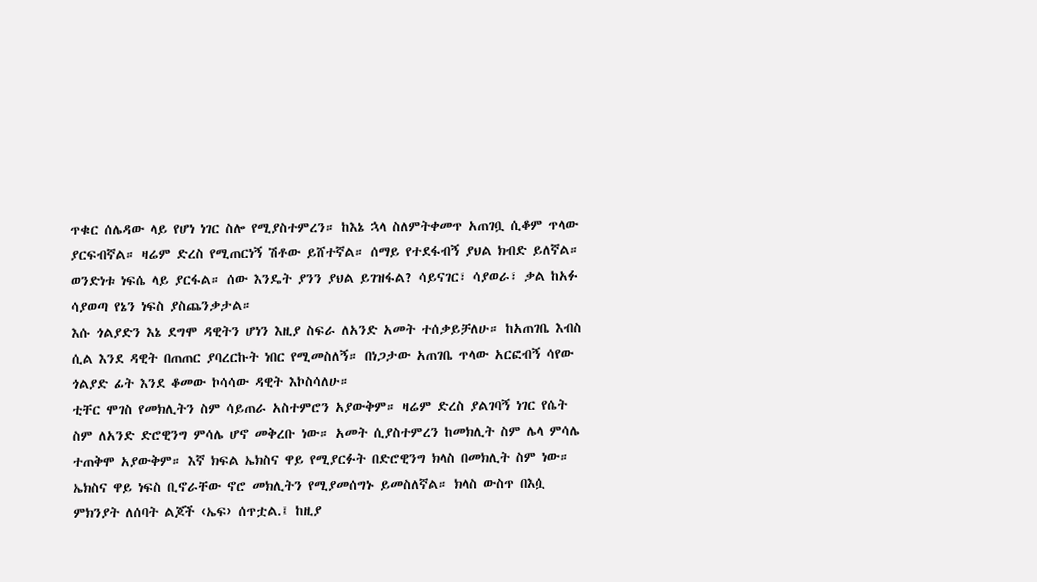ጥቁር ሰሌዳው ላይ የሆነ ነገር ስሎ የሚያስተምረን። ከእኔ ኋላ ስለምትቀመጥ አጠገቧ ሲቆም ጥላው ያርፍብኛል። ዛሬም ድረስ የሚጠርነኝ ሽቶው ይሸተኛል። ሰማይ የተደፋብኝ ያህል ክብድ ይለኛል። ወንድነቱ ነፍሴ ላይ ያርፋል። ሰው እንዴት ያንን ያህል ይገዝፋል? ሳይናገር፣ ሳያወራ፣ ቃል ከአፉ ሳያወጣ የኔን ነፍስ ያስጨንቃታል።
እሱ ጎልያድን እኔ ደግሞ ዳዊትን ሆነን እዚያ ስፍራ ለአንድ አመት ተሰቃይቻለሁ። ከአጠገቤ እብስ ሲል እንደ ዳዊት በጠጠር ያባረርኩት ነበር የሚመስለኝ። በነጋታው አጠገቤ ጥላው አርፎብኝ ሳየው ጎልያድ ፊት እንደ ቆመው ኮሳሳው ዳዊት እኮስሳለሁ።
ቲቸር ሞገስ የመክሊትን ስም ሳይጠራ አስተምሮን አያውቅም። ዛሬም ድረስ ያልገባኝ ነገር የሴት ስም ለአንድ ድሮዊንግ ምሳሌ ሆኖ መቅረቡ ነው። አመት ሲያስተምረን ከመክሊት ስም ሌላ ምሳሌ ተጠቅሞ አያውቅም። እኛ ክፍል ኤክስና ዋይ የሚያርፉት በድሮዊንግ ክላስ በመክሊት ስም ነው።
ኤክስና ዋይ ነፍስ ቢኖራቸው ኖሮ መክሊትን የሚያመሰግኑ ይመስለኛል። ክላስ ውስጥ በእሷ ምክንያት ለሰባት ልጆች ‹ኤፍ› ሰጥቷል.፤ ከዚያ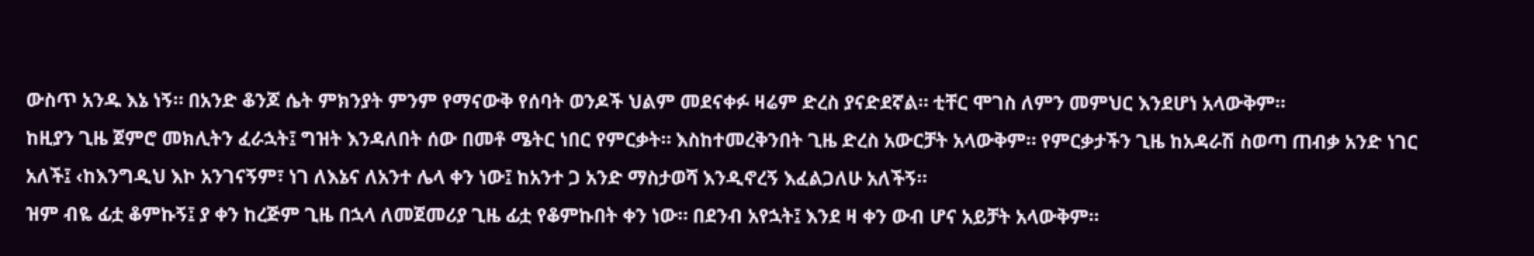ውስጥ አንዱ እኔ ነኝ። በአንድ ቆንጆ ሴት ምክንያት ምንም የማናውቅ የሰባት ወንዶች ህልም መደናቀፉ ዛሬም ድረስ ያናድደኛል። ቲቸር ሞገስ ለምን መምህር እንደሆነ አላውቅም።
ከዚያን ጊዜ ጀምሮ መክሊትን ፈራኋት፤ ግዝት እንዳለበት ሰው በመቶ ሜትር ነበር የምርቃት። እስከተመረቅንበት ጊዜ ድረስ አውርቻት አላውቅም። የምርቃታችን ጊዜ ከአዳራሽ ስወጣ ጠብቃ አንድ ነገር አለች፤ ‹ከእንግዲህ እኮ አንገናኝም፣ ነገ ለእኔና ለአንተ ሌላ ቀን ነው፤ ከአንተ ጋ አንድ ማስታወሻ እንዲኖረኝ እፈልጋለሁ አለችኝ።
ዝም ብዬ ፊቷ ቆምኩኝ፤ ያ ቀን ከረጅም ጊዜ በኋላ ለመጀመሪያ ጊዜ ፊቷ የቆምኩበት ቀን ነው። በደንብ አየኋት፤ እንደ ዛ ቀን ውብ ሆና አይቻት አላውቅም።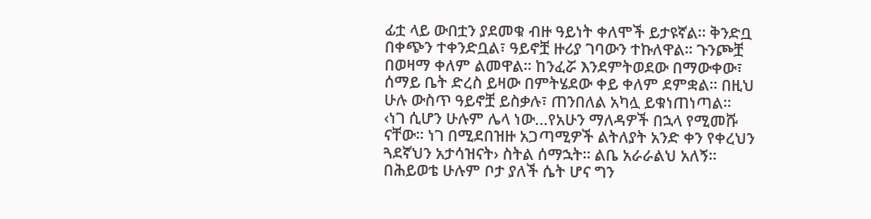ፊቷ ላይ ውበቷን ያደመቁ ብዙ ዓይነት ቀለሞች ይታዩኛል። ቅንድቧ በቀጭን ተቀንድቧል፣ ዓይኖቿ ዙሪያ ገባውን ተኩለዋል። ጉንጮቿ በወዛማ ቀለም ልመዋል። ከንፈሯ እንደምትወደው በማውቀው፣ ሰማይ ቤት ድረስ ይዛው በምትሄደው ቀይ ቀለም ደምቋል። በዚህ ሁሉ ውስጥ ዓይኖቿ ይስቃሉ፣ ጠንበለል አካሏ ይቁነጠነጣል።
‹ነገ ሲሆን ሁሉም ሌላ ነው…የአሁን ማለዳዎች በኋላ የሚመሹ ናቸው። ነገ በሚደበዝዙ አጋጣሚዎች ልትለያት አንድ ቀን የቀረህን ጓደኛህን አታሳዝናት› ስትል ሰማኋት። ልቤ አራራልህ አለኝ። በሕይወቴ ሁሉም ቦታ ያለች ሴት ሆና ግን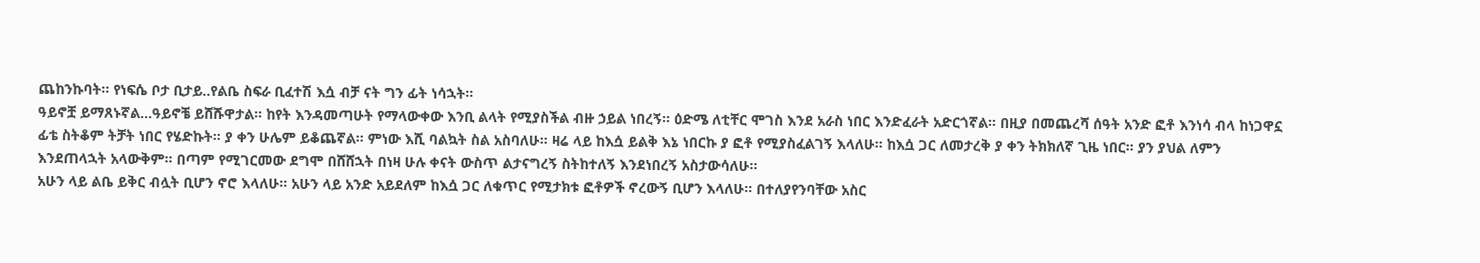ጨከንኩባት። የነፍሴ ቦታ ቢታይ..የልቤ ስፍራ ቢፈተሽ እሷ ብቻ ናት ግን ፊት ነሳኋት።
ዓይኖቿ ይማጸኑኛል…ዓይኖቼ ይሸሹዋታል። ከየት እንዳመጣሁት የማላውቀው እንቢ ልላት የሚያስችል ብዙ ኃይል ነበረኝ። ዕድሜ ለቲቸር ሞገስ እንደ አራስ ነበር እንድፈራት አድርጎኛል። በዚያ በመጨረሻ ሰዓት አንድ ፎቶ እንነሳ ብላ ከነጋዋኗ ፊቴ ስትቆም ትቻት ነበር የሄድኩት። ያ ቀን ሁሌም ይቆጨኛል። ምነው እሺ ባልኳት ስል አስባለሁ። ዛሬ ላይ ከእሷ ይልቅ እኔ ነበርኩ ያ ፎቶ የሚያስፈልገኝ እላለሁ። ከእሷ ጋር ለመታረቅ ያ ቀን ትክክለኛ ጊዜ ነበር። ያን ያህል ለምን እንደጠላኋት አላውቅም። በጣም የሚገርመው ደግሞ በሸሸኋት በነዛ ሁሉ ቀናት ውስጥ ልታናግረኝ ስትከተለኝ እንደነበረኝ አስታውሳለሁ።
አሁን ላይ ልቤ ይቅር ብሏት ቢሆን ኖሮ እላለሁ። አሁን ላይ አንድ አይደለም ከእሷ ጋር ለቁጥር የሚታክቱ ፎቶዎች ኖረውኝ ቢሆን እላለሁ። በተለያየንባቸው አስር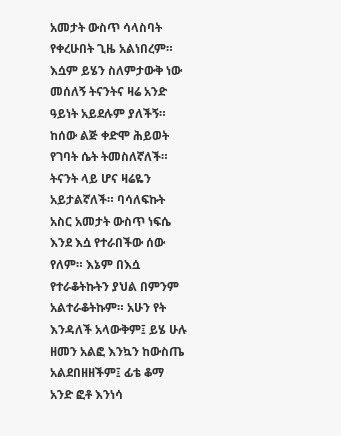አመታት ውስጥ ሳላስባት የቀረሁበት ጊዜ አልነበረም። እሷም ይሄን ስለምታውቅ ነው መሰለኝ ትናንትና ዛሬ አንድ ዓይነት አይደሉም ያለችኝ። ከሰው ልጅ ቀድሞ ሕይወት የገባት ሴት ትመስለኛለች።
ትናንት ላይ ሆና ዛሬዬን አይታልኛለች። ባሳለፍኩት አስር አመታት ውስጥ ነፍሴ እንደ እሷ የተራበችው ሰው የለም። እኔም በእሷ የተራቆትኩትን ያህል በምንም አልተራቆትኩም። አሁን የት እንዳለች አላውቅም፤ ይሄ ሁሉ ዘመን አልፎ እንኳን ከውስጤ አልደበዘዘችም፤ ፊቴ ቆማ አንድ ፎቶ እንነሳ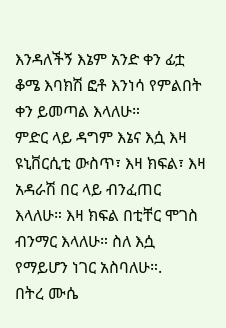እንዳለችኝ እኔም አንድ ቀን ፊቷ ቆሜ እባክሽ ፎቶ እንነሳ የምልበት ቀን ይመጣል እላለሁ።
ምድር ላይ ዳግም እኔና እሷ እዛ ዩኒቨርሲቲ ውስጥ፣ እዛ ክፍል፣ እዛ አዳራሽ በር ላይ ብንፈጠር እላለሁ። እዛ ክፍል በቲቸር ሞገስ ብንማር እላለሁ። ስለ እሷ የማይሆን ነገር አስባለሁ።.
በትረ ሙሴ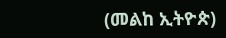(መልከ ኢትዮጵ)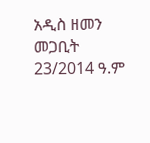አዲስ ዘመን መጋቢት 23/2014 ዓ.ም